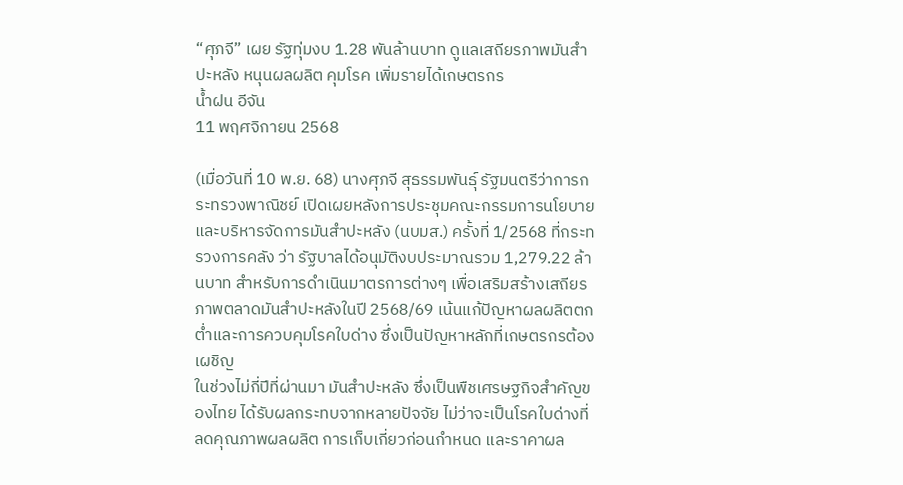“ศุภจี” เผย รัฐทุ่มงบ 1.28 พันล้านบาท ดูแลเสถียรภาพมันสำปะหลัง หนุนผลผลิต คุมโรค เพิ่มรายได้เกษตรกร
น้ำฝน อีจัน
11 พฤศจิกายน 2568

(เมื่อวันที่ 10 พ.ย. 68) นางศุภจี สุธรรมพันธุ์ รัฐมนตรีว่าการกระทรวงพาณิชย์ เปิดเผยหลังการประชุมคณะกรรมการนโยบายและบริหารจัดการมันสำปะหลัง (นบมส.) ครั้งที่ 1/2568 ที่กระทรวงการคลัง ว่า รัฐบาลได้อนุมัติงบประมาณรวม 1,279.22 ล้านบาท สำหรับการดำเนินมาตรการต่างๆ เพื่อเสริมสร้างเสถียรภาพตลาดมันสำปะหลังในปี 2568/69 เน้นแก้ปัญหาผลผลิตตกต่ำและการควบคุมโรคใบด่าง ซึ่งเป็นปัญหาหลักที่เกษตรกรต้องเผชิญ
ในช่วงไม่กี่ปีที่ผ่านมา มันสำปะหลัง ซึ่งเป็นพืชเศรษฐกิจสำคัญของไทย ได้รับผลกระทบจากหลายปัจจัย ไม่ว่าจะเป็นโรคใบด่างที่ลดคุณภาพผลผลิต การเก็บเกี่ยวก่อนกำหนด และราคาผล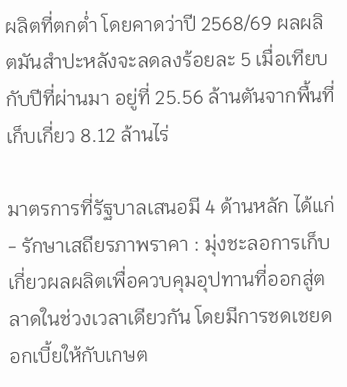ผลิตที่ตกต่ำ โดยคาดว่าปี 2568/69 ผลผลิตมันสำปะหลังจะลดลงร้อยละ 5 เมื่อเทียบกับปีที่ผ่านมา อยู่ที่ 25.56 ล้านตันจากพื้นที่เก็บเกี่ยว 8.12 ล้านไร่

มาตรการที่รัฐบาลเสนอมี 4 ด้านหลัก ได้แก่
- รักษาเสถียรภาพราคา : มุ่งชะลอการเก็บเกี่ยวผลผลิตเพื่อควบคุมอุปทานที่ออกสู่ตลาดในช่วงเวลาเดียวกัน โดยมีการชดเชยดอกเบี้ยให้กับเกษต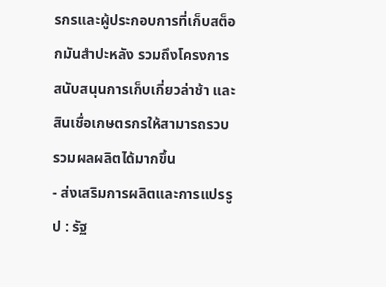รกรและผู้ประกอบการที่เก็บสต็อกมันสำปะหลัง รวมถึงโครงการสนับสนุนการเก็บเกี่ยวล่าช้า และสินเชื่อเกษตรกรให้สามารถรวบรวมผลผลิตได้มากขึ้น
- ส่งเสริมการผลิตและการแปรรูป : รัฐ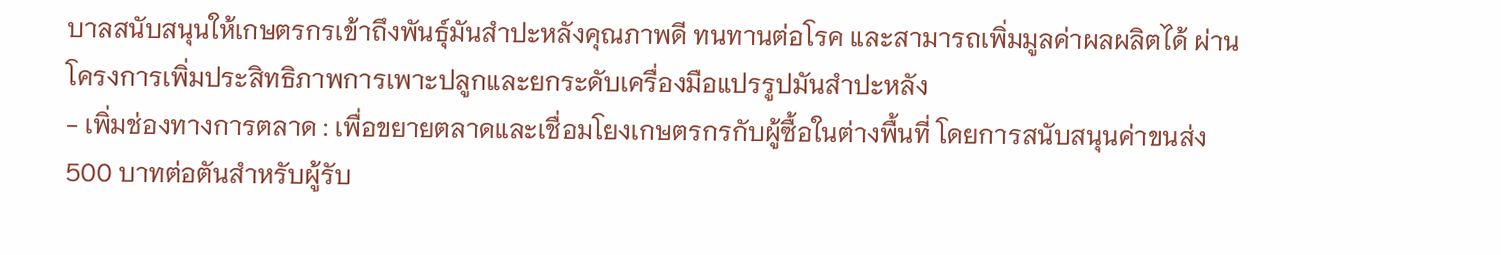บาลสนับสนุนให้เกษตรกรเข้าถึงพันธุ์มันสำปะหลังคุณภาพดี ทนทานต่อโรค และสามารถเพิ่มมูลค่าผลผลิตได้ ผ่านโครงการเพิ่มประสิทธิภาพการเพาะปลูกและยกระดับเครื่องมือแปรรูปมันสำปะหลัง
- เพิ่มช่องทางการตลาด : เพื่อขยายตลาดและเชื่อมโยงเกษตรกรกับผู้ซื้อในต่างพื้นที่ โดยการสนับสนุนค่าขนส่ง 500 บาทต่อตันสำหรับผู้รับ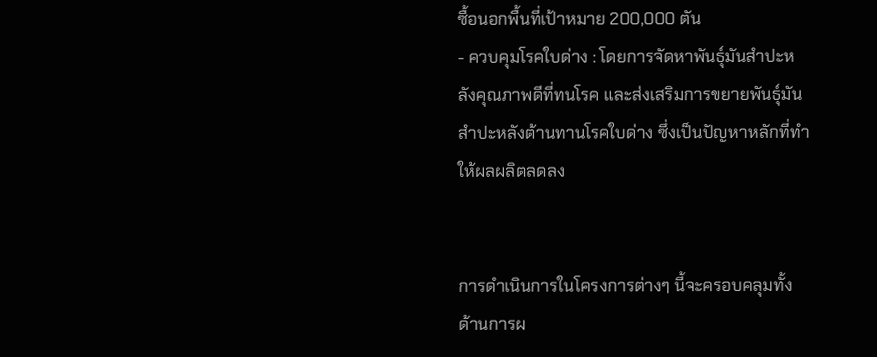ซื้อนอกพื้นที่เป้าหมาย 200,000 ตัน
- ควบคุมโรคใบด่าง : โดยการจัดหาพันธุ์มันสำปะหลังคุณภาพดีที่ทนโรค และส่งเสริมการขยายพันธุ์มันสำปะหลังต้านทานโรคใบด่าง ซึ่งเป็นปัญหาหลักที่ทำให้ผลผลิตลดลง


การดำเนินการในโครงการต่างๆ นี้จะครอบคลุมทั้งด้านการผ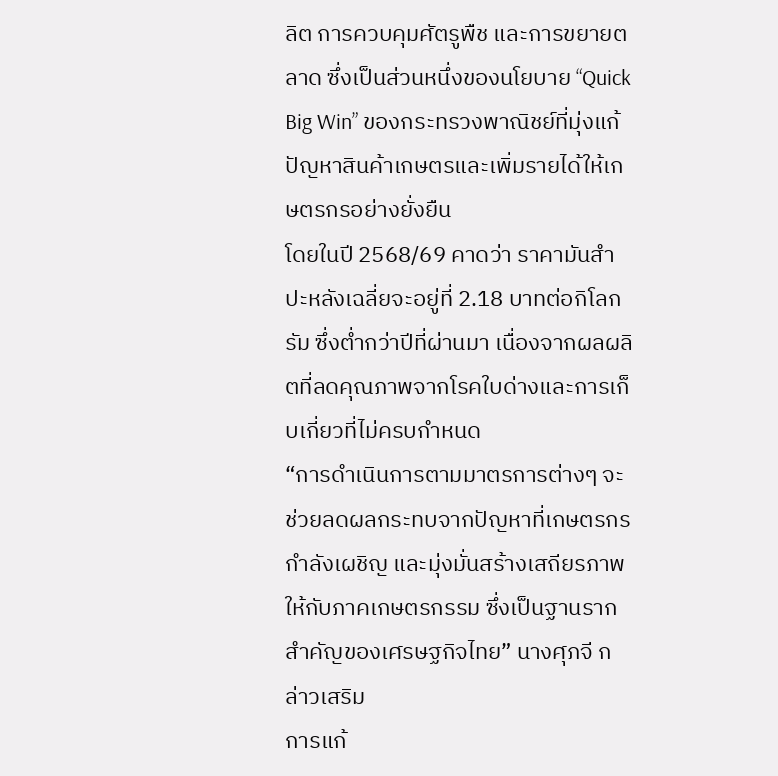ลิต การควบคุมศัตรูพืช และการขยายตลาด ซึ่งเป็นส่วนหนึ่งของนโยบาย “Quick Big Win” ของกระทรวงพาณิชย์ที่มุ่งแก้ปัญหาสินค้าเกษตรและเพิ่มรายได้ให้เกษตรกรอย่างยั่งยืน
โดยในปี 2568/69 คาดว่า ราคามันสำปะหลังเฉลี่ยจะอยู่ที่ 2.18 บาทต่อกิโลกรัม ซึ่งต่ำกว่าปีที่ผ่านมา เนื่องจากผลผลิตที่ลดคุณภาพจากโรคใบด่างและการเก็บเกี่ยวที่ไม่ครบกำหนด
“การดำเนินการตามมาตรการต่างๆ จะช่วยลดผลกระทบจากปัญหาที่เกษตรกรกำลังเผชิญ และมุ่งมั่นสร้างเสถียรภาพให้กับภาคเกษตรกรรม ซึ่งเป็นฐานรากสำคัญของเศรษฐกิจไทย” นางศุภจี กล่าวเสริม
การแก้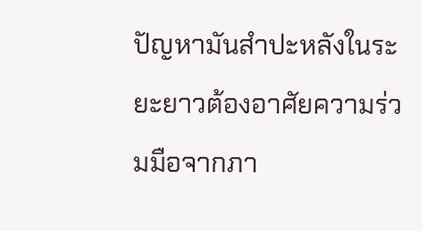ปัญหามันสำปะหลังในระยะยาวต้องอาศัยความร่วมมือจากภา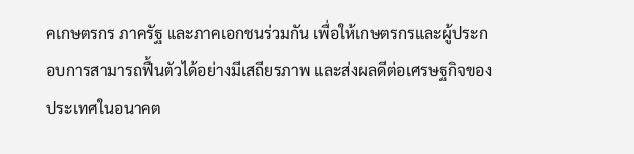คเกษตรกร ภาครัฐ และภาคเอกชนร่วมกัน เพื่อให้เกษตรกรและผู้ประกอบการสามารถฟื้นตัวได้อย่างมีเสถียรภาพ และส่งผลดีต่อเศรษฐกิจของประเทศในอนาคต